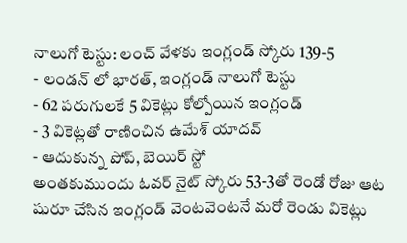నాలుగో టెస్టు: లంచ్ వేళకు ఇంగ్లండ్ స్కోరు 139-5
- లండన్ లో భారత్, ఇంగ్లండ్ నాలుగో టెస్టు
- 62 పరుగులకే 5 వికెట్లు కోల్పోయిన ఇంగ్లండ్
- 3 వికెట్లతో రాణించిన ఉమేశ్ యాదవ్
- ఆదుకున్న పోప్, బెయిర్ స్టో
అంతకుముందు ఓవర్ నైట్ స్కోరు 53-3తో రెండో రోజు ఆట షురూ చేసిన ఇంగ్లండ్ వెంటవెంటనే మరో రెండు వికెట్లు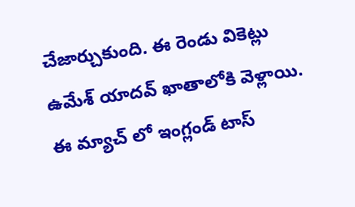చేజార్చుకుంది. ఈ రెండు వికెట్లు ఉమేశ్ యాదవ్ ఖాతాలోకి వెళ్లాయి. ఈ మ్యాచ్ లో ఇంగ్లండ్ టాస్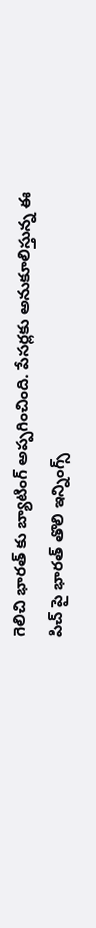గెలిచి భారత్ కు బ్యాటింగ్ అప్పగించింది. పేసర్లకు అనుకూలిస్తున్న ఈ పిచ్ పై భారత్ తొలి ఇన్నింగ్స్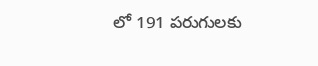లో 191 పరుగులకు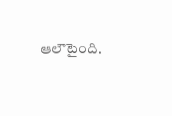ఆలౌటైంది.